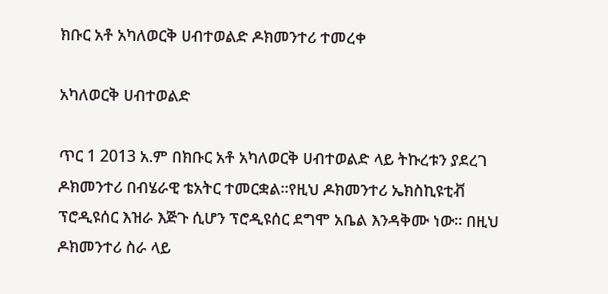ክቡር አቶ አካለወርቅ ሀብተወልድ ዶክመንተሪ ተመረቀ

አካለወርቅ ሀብተወልድ

ጥር 1 2013 አ.ም በክቡር አቶ አካለወርቅ ሀብተወልድ ላይ ትኩረቱን ያደረገ ዶክመንተሪ በብሄራዊ ቴአትር ተመርቋል፡፡የዚህ ዶክመንተሪ ኤክስኪዩቲቭ ፕሮዲዩሰር እዝራ እጅጉ ሲሆን ፕሮዲዩሰር ደግሞ አቤል እንዳቅሙ ነው፡፡ በዚህ ዶክመንተሪ ስራ ላይ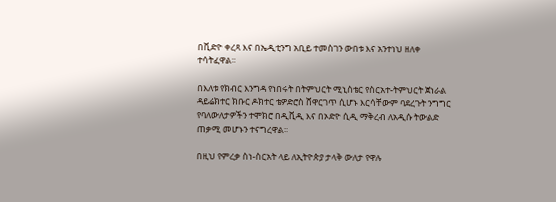በቪድዮ ቀረጻ እና በኤዲቲንግ አቢይ ተመስገን ውበቱ እና አንተነህ ዘለቀ ተሳትፈዋል፡፡

በእለቱ የክብር እንግዳ የነበሩት በትምህርት ሚኒስቴር የስርአተ-ትምህርት ጀነራል ዳይሬክተር ክቡር ዶክተር ቴዎድሮስ ሸዋርገጥ ሲሆኑ እርሳቸውም ባደረጉት ንግግር የባለውለታዎችን ተሞክሮ በዲቪዲ እና በኦድዮ ሲዲ ማቅረብ ለአዲሱ ትውልድ ጠቃሚ መሆኑን ተናግረዋል፡፡

በዚህ የምረቃ ስነ-ስርአት ላይ ለኢትዮጵያ ታላቅ ውለታ የዋሉ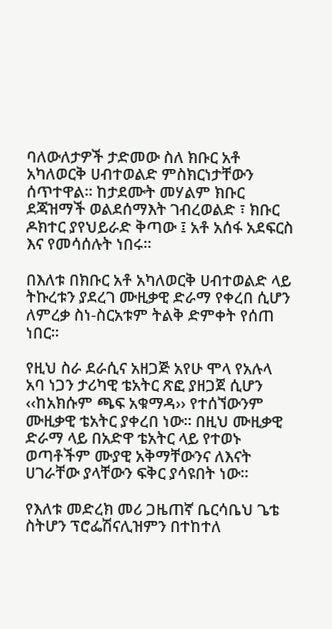ባለውለታዎች ታድመው ስለ ክቡር አቶ አካለወርቅ ሀብተወልድ ምስክርነታቸውን ሰጥተዋል፡፡ ከታደሙት መሃልም ክቡር ደጃዝማች ወልደሰማእት ገብረወልድ ፣ ክቡር ዶክተር ያየህይራድ ቅጣው ፤ አቶ አሰፋ አደፍርስ እና የመሳሰሉት ነበሩ፡፡

በእለቱ በክቡር አቶ አካለወርቅ ሀብተወልድ ላይ ትኩረቱን ያደረገ ሙዚቃዊ ድራማ የቀረበ ሲሆን ለምረቃ ስነ-ስርአቱም ትልቅ ድምቀት የሰጠ ነበር፡፡

የዚህ ስራ ደራሲና አዘጋጅ አየሁ ሞላ የአሉላ አባ ነጋን ታሪካዊ ቴአትር ጽፎ ያዘጋጀ ሲሆን ‹‹ከአክሱም ጫፍ አቁማዳ›› የተሰኘውንም ሙዚቃዊ ቴአትር ያቀረበ ነው፡፡ በዚህ ሙዚቃዊ ድራማ ላይ በአድዋ ቴአትር ላይ የተወኑ ወጣቶችም ሙያዊ አቅማቸውንና ለእናት ሀገራቸው ያላቸውን ፍቅር ያሳዩበት ነው፡፡

የእለቱ መድረክ መሪ ጋዜጠኛ ቤርሳቤህ ጌቴ ስትሆን ፕሮፌሽናሊዝምን በተከተለ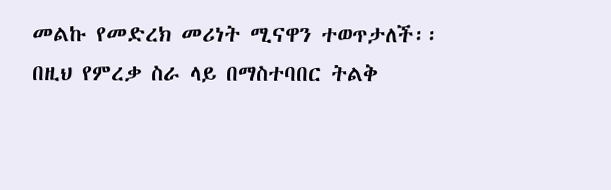መልኩ የመድረክ መሪነት ሚናዋን ተወጥታለች፡፡ በዚህ የምረቃ ስራ ላይ በማስተባበር ትልቅ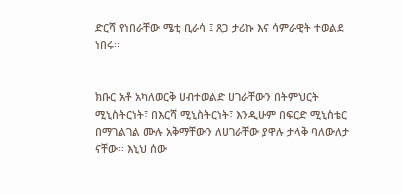ድርሻ የነበራቸው ሜቲ ቢራሳ ፤ ጸጋ ታሪኩ እና ሳምራዊት ተወልደ ነበሩ፡፡


ክቡር አቶ አካለወርቅ ሀብተወልድ ሀገራቸውን በትምህርት ሚኒስትርነት፣ በእርሻ ሚኒስትርነት፣ እንዲሁም በፍርድ ሚኒስቴር በማገልገል ሙሉ አቅማቸውን ለሀገራቸው ያዋሉ ታላቅ ባለውለታ ናቸው፡፡ እኒህ ሰው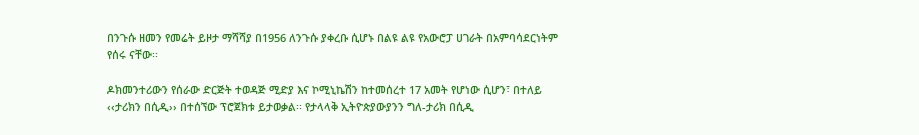በንጉሱ ዘመን የመሬት ይዞታ ማሻሻያ በ1956 ለንጉሱ ያቀረቡ ሲሆኑ በልዩ ልዩ የአውሮፓ ሀገራት በአምባሳደርነትም የሰሩ ናቸው፡፡

ዶክመንተሪውን የሰራው ድርጅት ተወዳጅ ሚድያ እና ኮሚኒኬሽን ከተመሰረተ 17 አመት የሆነው ሲሆን፣ በተለይ ‹‹ታሪክን በሲዲ›› በተሰኘው ፕሮጀክቱ ይታወቃል፡፡ የታላላቅ ኢትዮጵያውያንን ግለ-ታሪክ በሲዲ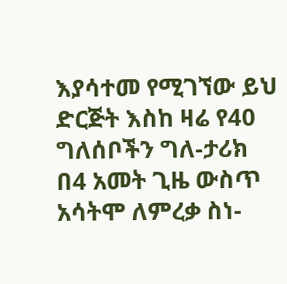እያሳተመ የሚገኘው ይህ ድርጅት እስከ ዛሬ የ40 ግለሰቦችን ግለ-ታሪክ በ4 አመት ጊዜ ውስጥ አሳትሞ ለምረቃ ስነ-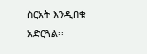ስርአት እንዲበቁ አድርጓል፡፡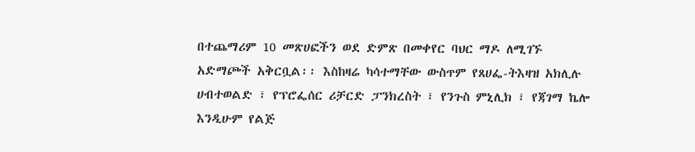በተጨማሪም 10 መጽሀፎችን ወደ ድምጽ በመቀየር ባህር ማዶ ለሚገኙ አድማጮች አቅርቧል፡፡ እስከዛሬ ካሳተማቸው ውስጥም የጸሀፌ-ትእዛዝ አክሊሉ ሀብተወልድ ፣ የፕሮፌሰር ሪቻርድ ፓንክረስት ፣ የንጉስ ምኒሊክ ፣ የጃገማ ኬሎ እንዲሁም የልጅ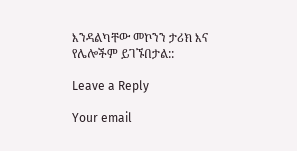እንዳልካቸው መኮንን ታሪክ እና የሌሎችም ይገኙበታል::

Leave a Reply

Your email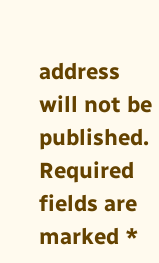address will not be published. Required fields are marked *